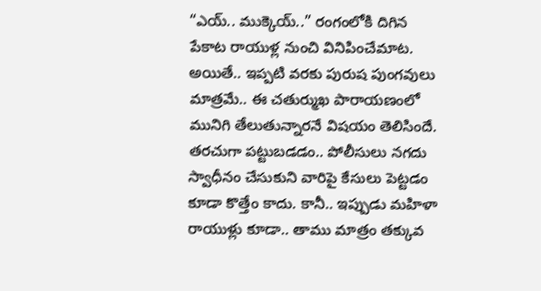“ఎయ్.. ముక్కెయ్..” రంగంలోకి దిగిన పేకాట రాయుళ్ల నుంచి వినిపించేమాట. అయితే.. ఇప్పటి వరకు పురుష పుంగవులు మాత్రమే.. ఈ చతుర్ముఖ పారాయణంలో మునిగి తేలుతున్నారనే విషయం తెలిసిందే. తరచుగా పట్టుబడడం.. పోలీసులు నగదు స్వాధీనం చేసుకుని వారిపై కేసులు పెట్టడం కూడా కొత్తేం కాదు. కానీ.. ఇప్పుడు మహిళా రాయుళ్లు కూడా.. తాము మాత్రం తక్కువ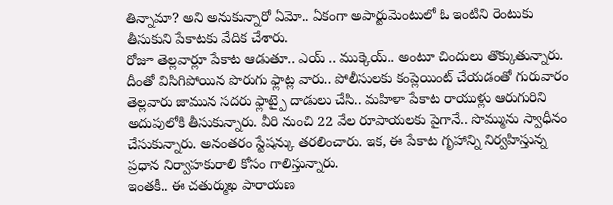తిన్నామా? అని అనుకున్నారో ఏమో.. ఏకంగా అపార్టుమెంటులో ఓ ఇంటిని రెంటుకు తీసుకుని పేకాటకు వేదిక చేశారు.
రోజూ తెల్లవార్లూ పేకాట ఆడుతూ.. ఎయ్ .. ముక్కెయ్.. అంటూ చిందులు తొక్కుతున్నారు. దీంతో విసిగిపోయిన పొరుగు ఫ్లాట్ల వారు.. పోలీసులకు కంప్లెయింట్ చేయడంతో గురువారం తెల్లవారు జామున సదరు ఫ్లాట్పై దాడులు చేసి.. మహిళా పేకాట రాయుళ్లు ఆరుగురిని అదుపులోకి తీసుకున్నారు. వీరి నుంచి 22 వేల రూపాయలకు పైగానే.. సొమ్మును స్వాధీనం చేసుకున్నారు. అనంతరం స్టేషన్కు తరలించారు. ఇక, ఈ పేకాట గృహాన్ని నిర్వహిస్తున్న ప్రధాన నిర్వాహకురాలి కోసం గాలిస్తున్నారు.
ఇంతకీ.. ఈ చతుర్ముఖ పారాయణ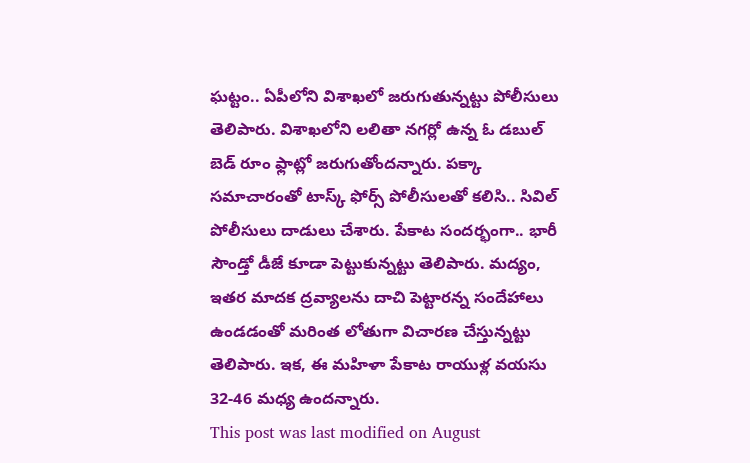ఘట్టం.. ఏపీలోని విశాఖలో జరుగుతున్నట్టు పోలీసులు తెలిపారు. విశాఖలోని లలితా నగర్లో ఉన్న ఓ డబుల్ బెడ్ రూం ఫ్లాట్లో జరుగుతోందన్నారు. పక్కా సమాచారంతో టాస్క్ ఫోర్స్ పోలీసులతో కలిసి.. సివిల్ పోలీసులు దాడులు చేశారు. పేకాట సందర్భంగా.. భారీ సౌండ్తో డీజే కూడా పెట్టుకున్నట్టు తెలిపారు. మద్యం, ఇతర మాదక ద్రవ్యాలను దాచి పెట్టారన్న సందేహాలు ఉండడంతో మరింత లోతుగా విచారణ చేస్తున్నట్టు తెలిపారు. ఇక, ఈ మహిళా పేకాట రాయుళ్ల వయసు 32-46 మధ్య ఉందన్నారు.
This post was last modified on August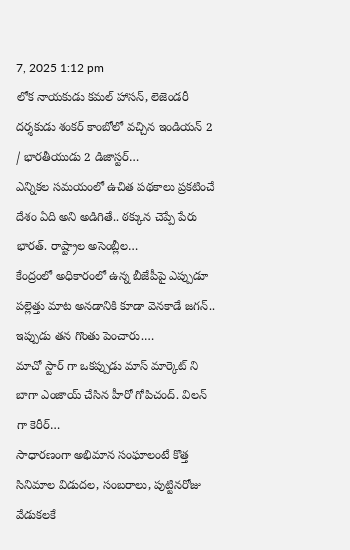7, 2025 1:12 pm
లోక నాయకుడు కమల్ హాసన్, లెజెండరీ దర్శకుడు శంకర్ కాంబోలో వచ్చిన ఇండియన్ 2 / భారతీయుడు 2 డిజాస్టర్…
ఎన్నికల సమయంలో ఉచిత పథకాలు ప్రకటించే దేశం ఏది అని అడిగితే.. ఠక్కున చెప్పే పేరు భారత్. రాష్ట్రాల అసెంబ్లీల…
కేంద్రంలో అధికారంలో ఉన్న బీజేపీపై ఎప్పుడూ పల్లెత్తు మాట అనడానికి కూడా వెనకాడే జగన్.. ఇప్పుడు తన గొంతు పెంచారు.…
మాచో స్టార్ గా ఒకప్పుడు మాస్ మార్కెట్ ని బాగా ఎంజాయ్ చేసిన హీరో గోపిచంద్. విలన్ గా కెరీర్…
సాధారణంగా అభిమాన సంఘాలంటే కొత్త సినిమాల విడుదల, సంబరాలు, పుట్టినరోజు వేడుకలకే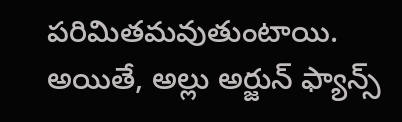పరిమితమవుతుంటాయి. అయితే, అల్లు అర్జున్ ఫ్యాన్స్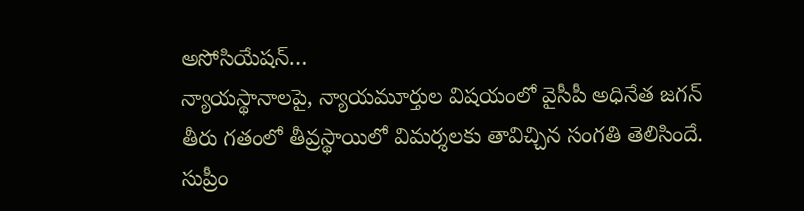అసోసియేషన్…
న్యాయస్థానాలపై, న్యాయమూర్తుల విషయంలో వైసీపీ అధినేత జగన్ తీరు గతంలో తీవ్రస్థాయిలో విమర్శలకు తావిచ్చిన సంగతి తెలిసిందే. సుప్రీం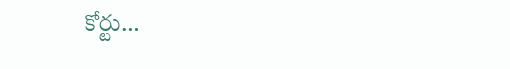కోర్టు…